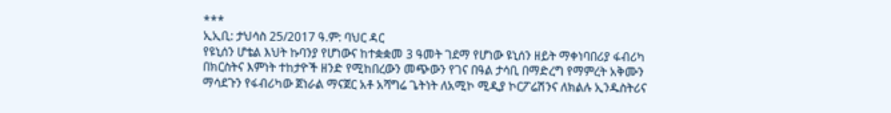***
ኢኢቢ: ታህሳስ 25/2017 ዓ.ም: ባህር ዳር
የዩኒሰን ሆቴል እህት ኩባንያ የሆነውና ከተቋቋመ 3 ዓመት ገደማ የሆነው ዩኒሰን ዘይት ማቀነባበሪያ ፋብሪካ በክርስትና እምነት ተከታዮች ዘንድ የሚከበረውን መጭውን የገና በዓል ታሳቢ በማድረግ የማምረት አቅሙን ማሳደጉን የፋብሪካው ጀነራል ማናጀር አቶ አሻግሬ ጌትነት ለአሚኮ ሚዲያ ኮርፖሬሽንና ለክልሉ ኢንዱስትሪና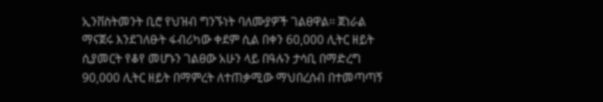ኢንቨስትመንት ቢሮ የህዝብ ግንኙነት ባለሙያዎች ገልፀዋል፡፡ ጀነራል ማናጀሩ እንደገለፁት ፋብሪካው ቀደም ሲል በቀን 60,000 ሊትር ዘይት ሲያመርት የቆየ መሆኑን ገልፀው አሁን ላይ በዓሉን ታሳቢ በማድረግ 90,000 ሊትር ዘይት በማምረት ለተጠቃሚው ማህበረሰብ በተመጣጣኝ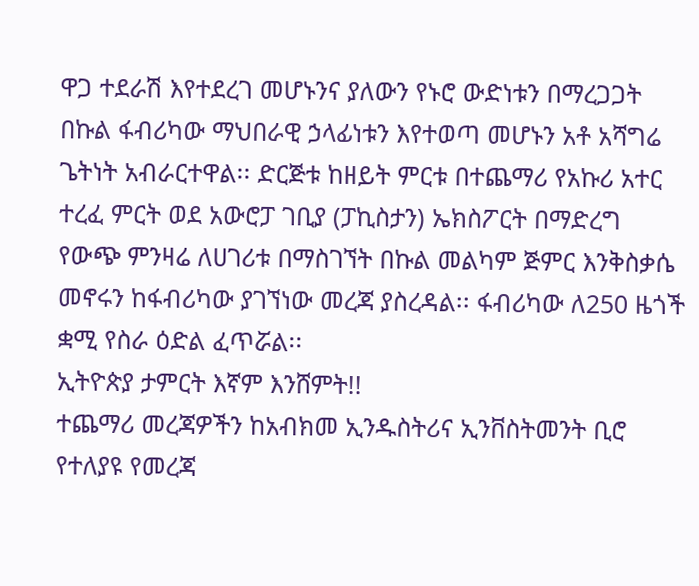ዋጋ ተደራሽ እየተደረገ መሆኑንና ያለውን የኑሮ ውድነቱን በማረጋጋት በኩል ፋብሪካው ማህበራዊ ኃላፊነቱን እየተወጣ መሆኑን አቶ አሻግሬ ጌትነት አብራርተዋል፡፡ ድርጅቱ ከዘይት ምርቱ በተጨማሪ የአኩሪ አተር ተረፈ ምርት ወደ አውሮፓ ገቢያ (ፓኪስታን) ኤክስፖርት በማድረግ የውጭ ምንዛሬ ለሀገሪቱ በማስገኘት በኩል መልካም ጅምር እንቅስቃሴ መኖሩን ከፋብሪካው ያገኘነው መረጃ ያስረዳል፡፡ ፋብሪካው ለ250 ዜጎች ቋሚ የስራ ዕድል ፈጥሯል፡፡
ኢትዮጵያ ታምርት እኛም እንሸምት!!
ተጨማሪ መረጃዎችን ከአብክመ ኢንዱስትሪና ኢንቨስትመንት ቢሮ የተለያዩ የመረጃ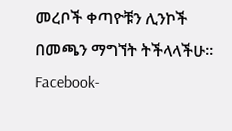መረቦች ቀጣዮቹን ሊንኮች በመጫን ማግኘት ትችላላችሁ፡፡
Facebook-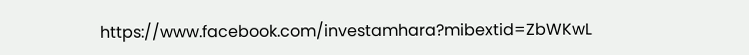https://www.facebook.com/investamhara?mibextid=ZbWKwL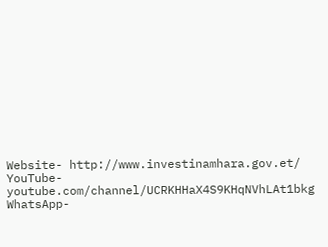Website- http://www.investinamhara.gov.et/
YouTube- youtube.com/channel/UCRKHHaX4S9KHqNVhLAt1bkg
WhatsApp-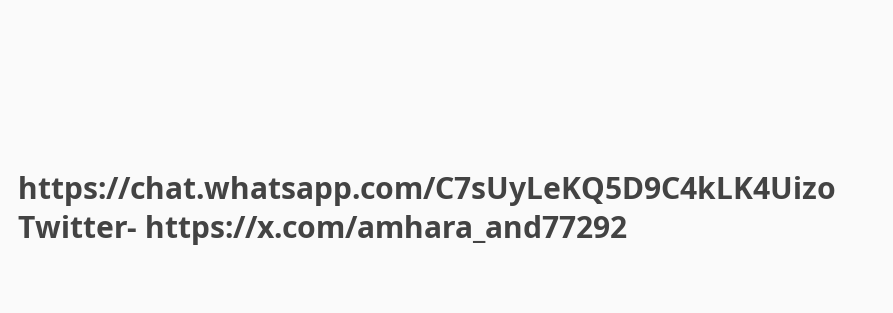https://chat.whatsapp.com/C7sUyLeKQ5D9C4kLK4Uizo
Twitter- https://x.com/amhara_and77292